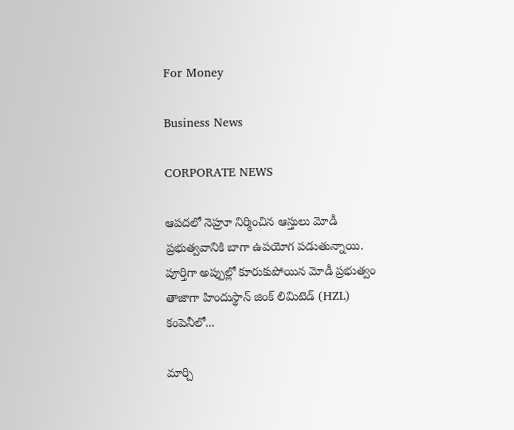For Money

Business News

CORPORATE NEWS

ఆపదలో నెహ్రూ నిర్మించిన ఆస్తులు మోడీ ప్రభుత్వవానికి బాగా ఉపయోగ పడుతున్నాయి. పూర్తిగా అప్పుల్లో కూరుకుపోయిన మోడీ ప్రభుత్వం తాజాగా హిందుస్థాన్‌ జింక్‌ లిమిటెడ్ (HZL) కంపెనీలో...

మార్చి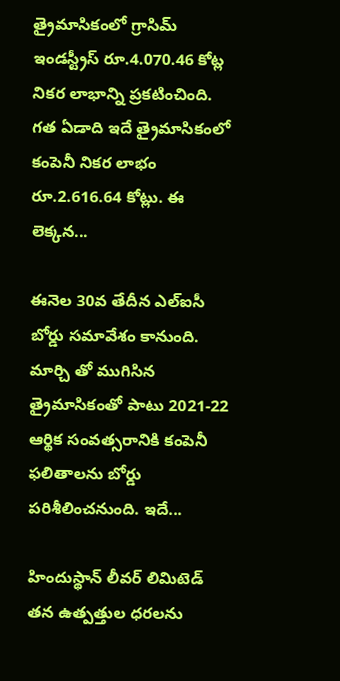త్రైమాసికంలో గ్రాసిమ్ ఇండస్ట్రీస్ రూ.4.070.46 కోట్ల నికర లాభాన్ని ప్రకటించింది. గత ఏడాది ఇదే త్రైమాసికంలో కంపెనీ నికర లాభం రూ.2.616.64 కోట్లు. ఈ లెక్కన...

ఈనెల 30వ తేదీన ఎల్‌ఐసీ బోర్డు సమావేశం కానుంది. మార్చి తో ముగిసిన త్రైమాసికంతో పాటు 2021-22 ఆర్థిక సంవత్సరానికి కంపెనీ ఫలితాలను బోర్డు పరిశీలించనుంది. ఇదే...

హిందుస్థాన్‌ లీవర్‌ లిమిటెడ్‌ తన ఉత్పత్తుల ధరలను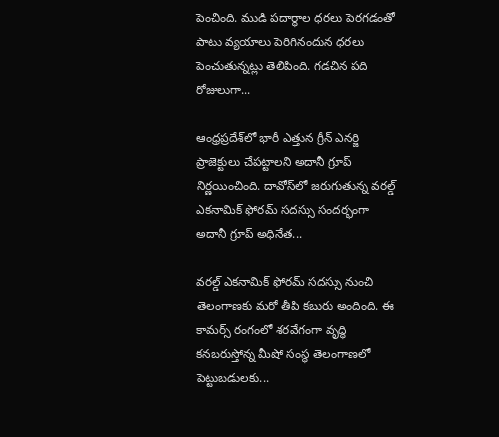పెంచింది. ముడి పదార్థాల ధరలు పెరగడంతో పాటు వ్యయాలు పెరిగినందున ధరలు పెంచుతున్నట్లు తెలిపింది. గడచిన పది రోజులుగా...

ఆంధ్రప్రదేశ్‌లో భారీ ఎత్తున గ్రీన్‌ ఎనర్జి ప్రాజెక్టులు చేపట్టాలని అదానీ గ్రూప్‌ నిర్ణయించింది. దావోస్‌లో జరుగుతున్న వరల్డ్‌ ఎకనామిక్‌ ఫోరమ్‌ సదస్సు సందర్భంగా అదానీ గ్రూప్‌ అధినేత...

వరల్డ్‌ ఎకనామిక్‌ ఫోరమ్‌ సదస్సు నుంచి తెలంగాణకు మరో తీపి కబురు అందింది. ఈ కామర్స్‌ రంగంలో శరవేగంగా వృద్ధి కనబరుస్తోన్న మీషో సంస్థ తెలంగాణలో పెట్టుబడులకు...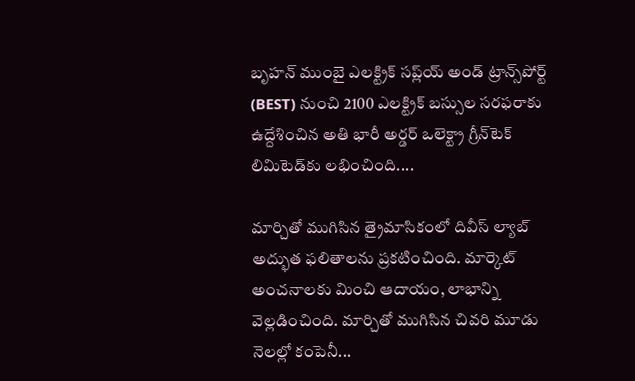బృహన్‌ ముంబై ఎలక్ట్రిక్‌ సప్ల్‌య్‌ అండ్ ట్రాన్స్‌పోర్ట్‌ (BEST) నుంచి 2100 ఎలక్ట్రిక్‌ బస్సుల సరఫరాకు ఉద్దేశించిన అతి భారీ అర్డర్‌ ఒలెక్ట్రా గ్రీన్‌టెక్‌ లిమిటెడ్‌కు లభించింది....

మార్చితో ముగిసిన త్రైమాసికంలో దివీస్‌ ల్యాబ్‌ అద్భుత ఫలితాలను ప్రకటించింది. మార్కెట్‌ అంచనాలకు మించి ఆదాయం, లాభాన్ని వెల్లడించింది. మార్చితో ముగిసిన చివరి మూడు నెలల్లో కంపెనీ...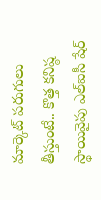మార్కెట్‌ పరుగులు తీస్తుంటే.. కొత్త కనిష్ఠ స్థాయివైపు ఎల్‌ఐసీ షేర్‌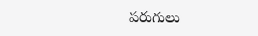పరుగులు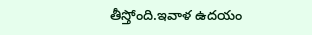తీస్తోంది.ఇవాళ ఉదయం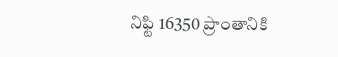నిఫ్టి 16350 ప్రాంతానికి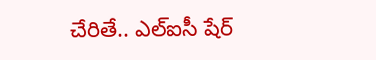చేరితే.. ఎల్‌ఐసీ షేర్‌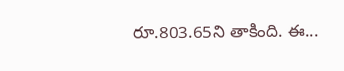రూ.803.65ని తాకింది. ఈ...